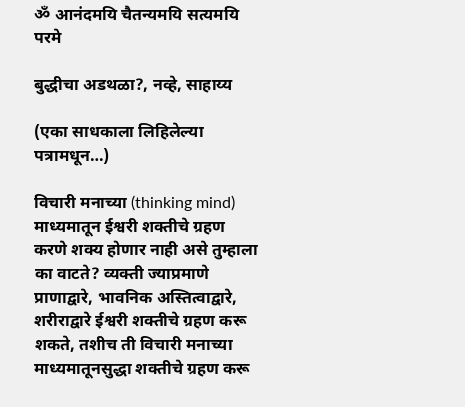ॐ आनंदमयि चैतन्यमयि सत्यमयि परमे

बुद्धीचा अडथळा?, नव्हे, साहाय्य

(एका साधकाला लिहिलेल्या पत्रामधून…)

विचारी मनाच्या (thinking mind) माध्यमातून ईश्वरी शक्तीचे ग्रहण करणे शक्य होणार नाही असे तुम्हाला का वाटते? व्यक्ती ज्याप्रमाणे प्राणाद्वारे, भावनिक अस्तित्वाद्वारे, शरीराद्वारे ईश्वरी शक्तीचे ग्रहण करू शकते, तशीच ती विचारी मनाच्या माध्यमातूनसुद्धा शक्तीचे ग्रहण करू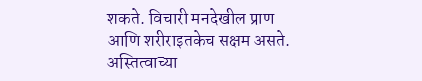शकते. विचारी मनदेखील प्राण आणि शरीराइतकेच सक्षम असते. अस्तित्वाच्या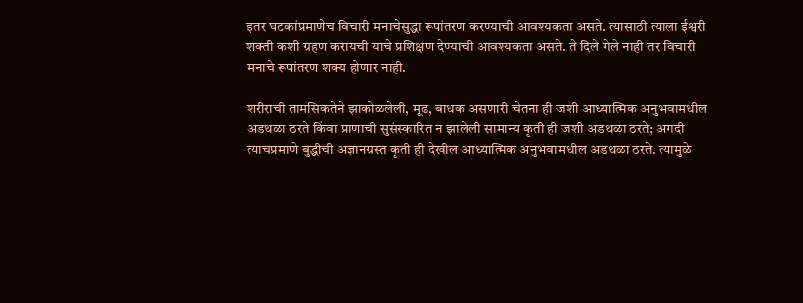इतर घटकांप्रमाणेच विचारी मनाचेसुद्धा रूपांतरण करण्याची आवश्यकता असते. त्यासाठी त्याला ईश्वरी शक्ती कशी ग्रहण करायची याचे प्रशिक्षण देण्याची आवश्यकता असते. ते दिले गेले नाही तर विचारी मनाचे रूपांतरण शक्य होणार नाही.

शरीराची तामसिकतेने झाकोळलेली, मूढ, बाधक असणारी चेतना ही जशी आध्यात्मिक अनुभवामधील अडथळा ठरते किंवा प्राणाची सुसंस्कारित न झालेली सामान्य कृती ही जशी अडथळा ठरते; अगदी त्याचप्रमाणे बुद्धीची अज्ञानग्रस्त कृती ही देखील आध्यात्मिक अनुभवामधील अडथळा ठरते. त्यामुळे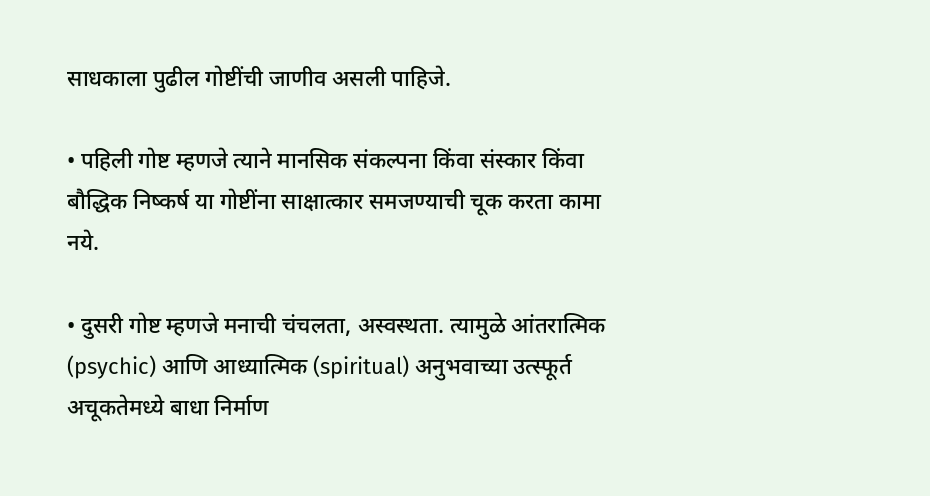साधकाला पुढील गोष्टींची जाणीव असली पाहिजे.

• पहिली गोष्ट म्हणजे त्याने मानसिक संकल्पना किंवा संस्कार किंवा बौद्धिक निष्कर्ष या गोष्टींना साक्षात्कार समजण्याची चूक करता कामा नये.

• दुसरी गोष्ट म्हणजे मनाची चंचलता, अस्वस्थता. त्यामुळे आंतरात्मिक (psychic) आणि आध्यात्मिक (spiritual) अनुभवाच्या उत्स्फूर्त अचूकतेमध्ये बाधा निर्माण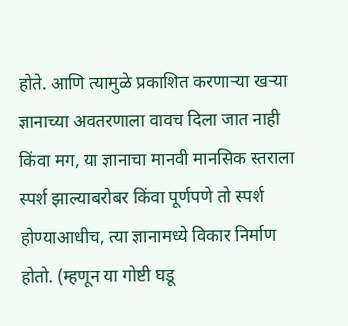होते. आणि त्यामुळे प्रकाशित करणाऱ्या खऱ्या ज्ञानाच्या अवतरणाला वावच दिला जात नाही किंवा मग, या ज्ञानाचा मानवी मानसिक स्तराला स्पर्श झाल्याबरोबर किंवा पूर्णपणे तो स्पर्श होण्याआधीच, त्या ज्ञानामध्ये विकार निर्माण होतो. (म्हणून या गोष्टी घडू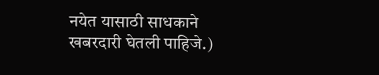नयेत यासाठी साधकाने खबरदारी घेतली पाहिजे.)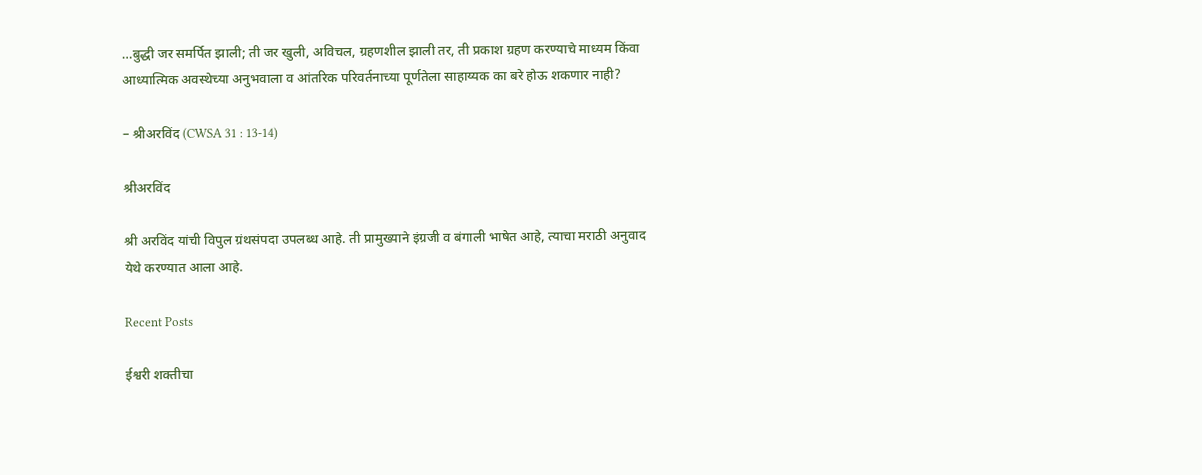…बुद्धी जर समर्पित झाली; ती जर खुली, अविचल, ग्रहणशील झाली तर, ती प्रकाश ग्रहण करण्याचे माध्यम किंवा आध्यात्मिक अवस्थेच्या अनुभवाला व आंतरिक परिवर्तनाच्या पूर्णतेला साहाय्यक का बरे होऊ शकणार नाही?

– श्रीअरविंद (CWSA 31 : 13-14)

श्रीअरविंद

श्री अरविंद यांची विपुल ग्रंथसंपदा उपलब्ध आहे. ती प्रामुख्याने इंग्रजी व बंगाली भाषेत आहे, त्याचा मराठी अनुवाद येथे करण्यात आला आहे.

Recent Posts

ईश्वरी शक्तीचा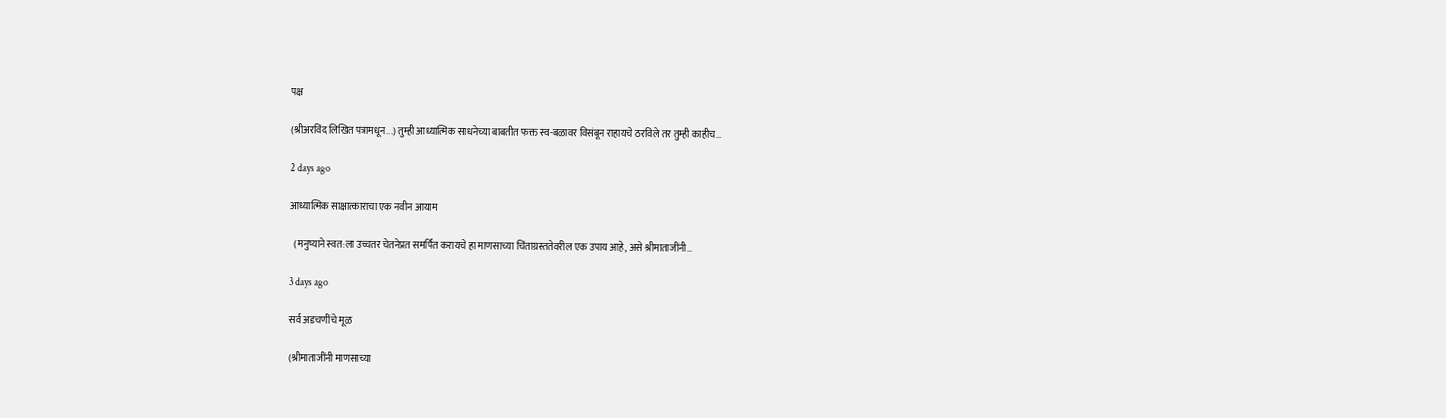पक्ष

(श्रीअरविंद लिखित पत्रामधून...) तुम्ही आध्यात्मिक साधनेच्या बाबतीत फक्त स्व-बळावर विसंबून राहायचे ठरविले तर तुम्ही काहीच…

2 days ago

आध्यात्मिक साक्षात्काराचा एक नवीन आयाम

  (मनुष्याने स्वत:ला उच्चतर चेतनेप्रत समर्पित करायचे हा माणसाच्या चिंताग्रस्ततेवरील एक उपाय आहे, असे श्रीमाताजींनी…

3 days ago

सर्व अडचणींचे मूळ

(श्रीमाताजींनी माणसाच्या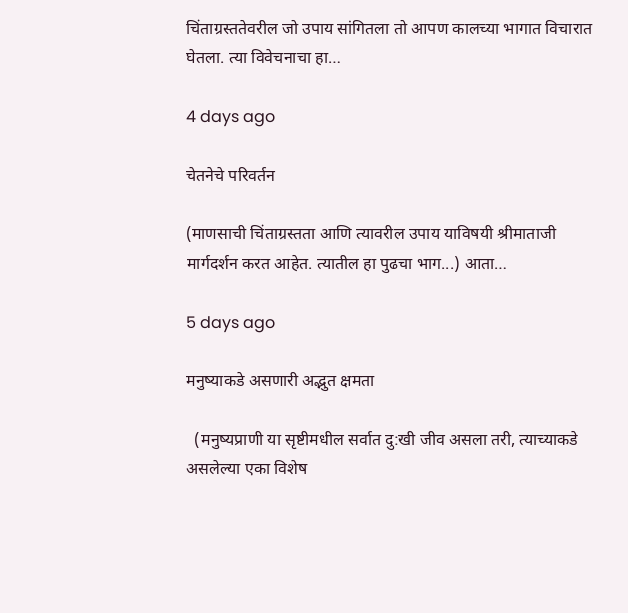चिंताग्रस्ततेवरील जो उपाय सांगितला तो आपण कालच्या भागात विचारात घेतला. त्या विवेचनाचा हा…

4 days ago

चेतनेचे परिवर्तन

(माणसाची चिंताग्रस्तता आणि त्यावरील उपाय याविषयी श्रीमाताजी मार्गदर्शन करत आहेत. त्यातील हा पुढचा भाग...) आता…

5 days ago

मनुष्याकडे असणारी अद्भुत क्षमता

  (मनुष्यप्राणी या सृष्टीमधील सर्वात दु:खी जीव असला तरी, त्याच्याकडे असलेल्या एका विशेष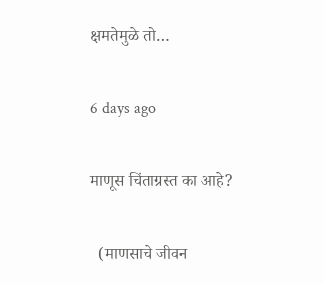क्षमतेमुळे तो…

6 days ago

माणूस चिंताग्रस्त का आहे?

  (माणसाचे जीवन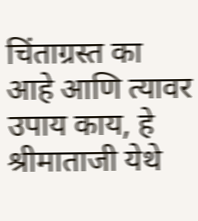चिंताग्रस्त का आहे आणि त्यावर उपाय काय, हे श्रीमाताजी येथे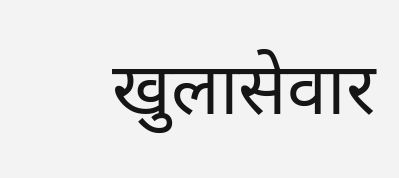खुलासेवार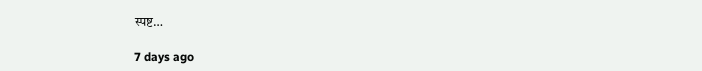स्पष्ट…

7 days ago